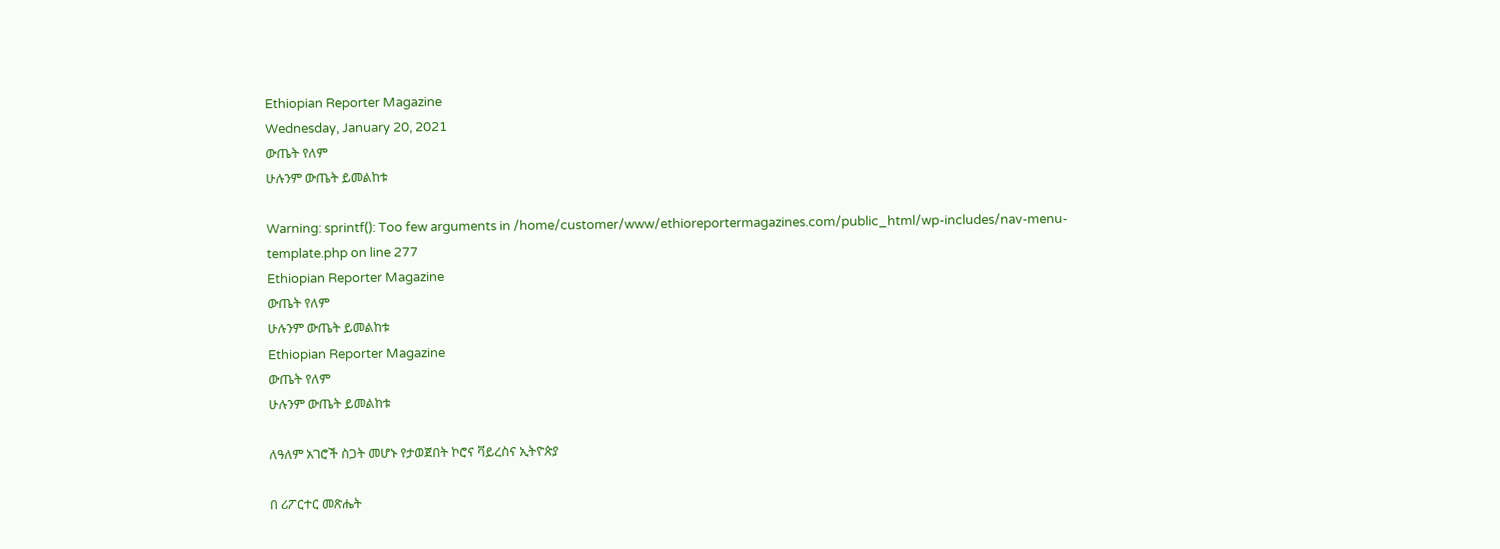Ethiopian Reporter Magazine
Wednesday, January 20, 2021
ውጤት የለም
ሁሉንም ውጤት ይመልከቱ

Warning: sprintf(): Too few arguments in /home/customer/www/ethioreportermagazines.com/public_html/wp-includes/nav-menu-template.php on line 277
Ethiopian Reporter Magazine
ውጤት የለም
ሁሉንም ውጤት ይመልከቱ
Ethiopian Reporter Magazine
ውጤት የለም
ሁሉንም ውጤት ይመልከቱ

ለዓለም አገሮች ስጋት መሆኑ የታወጀበት ኮሮና ቫይረስና ኢትዮጵያ

በ ሪፖርተር መጽሔት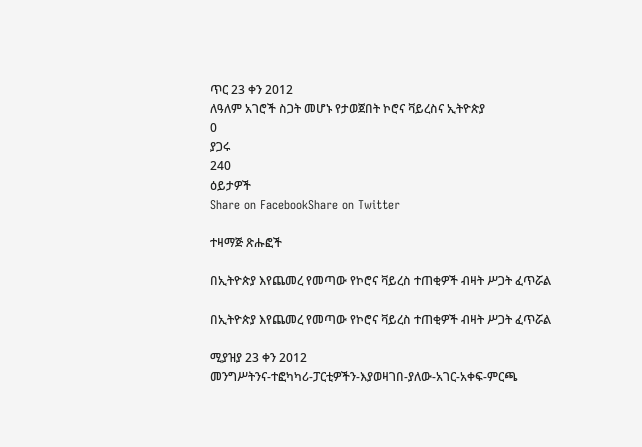ጥር 23 ቀን 2012
ለዓለም አገሮች ስጋት መሆኑ የታወጀበት ኮሮና ቫይረስና ኢትዮጵያ
0
ያጋሩ
240
ዕይታዎች
Share on FacebookShare on Twitter

ተዛማጅ ጽሑፎች

በኢትዮጵያ እየጨመረ የመጣው የኮሮና ቫይረስ ተጠቂዎች ብዛት ሥጋት ፈጥሯል

በኢትዮጵያ እየጨመረ የመጣው የኮሮና ቫይረስ ተጠቂዎች ብዛት ሥጋት ፈጥሯል

ሚያዝያ 23 ቀን 2012
መንግሥትንና-ተፎካካሪ-ፓርቲዎችን-እያወዛገበ-ያለው-አገር-አቀፍ-ምርጫ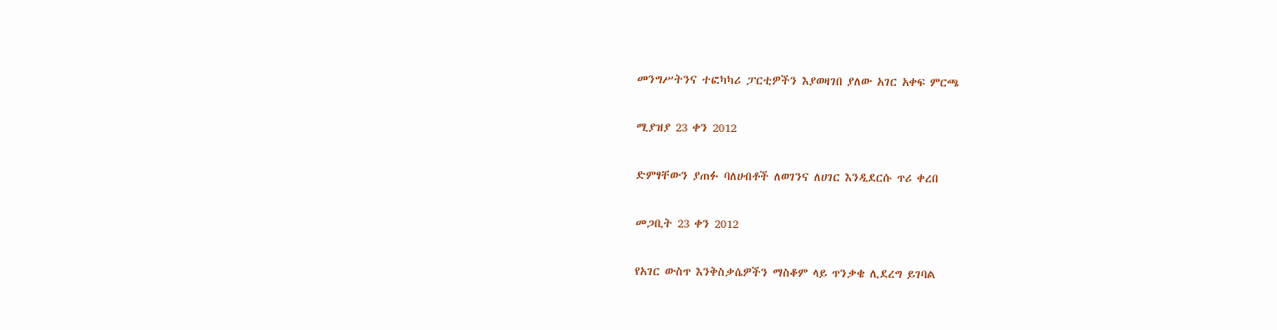መንግሥትንና ተፎካካሪ ፓርቲዎችን እያወዛገበ ያለው አገር አቀፍ ምርጫ

ሚያዝያ 23 ቀን 2012

ድምፃቸውን ያጠፉ ባለሀብቶች ለወገንና ለሀገር እንዲደርሱ ጥሪ ቀረበ

መጋቢት 23 ቀን 2012

የአገር ውስጥ እንቅስቃሴዎችን ማስቆም ላይ ጥንቃቄ ሊደረግ ይገባል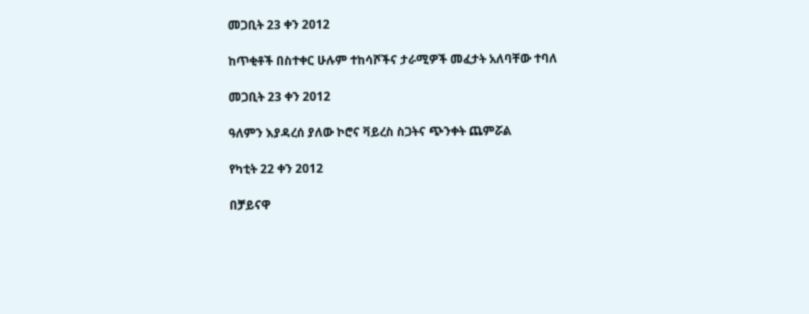መጋቢት 23 ቀን 2012

ከጥቂቶች በስተቀር ሁሉም ተከሳሾችና ታራሚዎች መፈታት አለባቸው ተባለ

መጋቢት 23 ቀን 2012

ዓለምን እያዳረሰ ያለው ኮሮና ቫይረስ ስጋትና ጭንቀት ጨምሯል

የካቲት 22 ቀን 2012

በቻይናዋ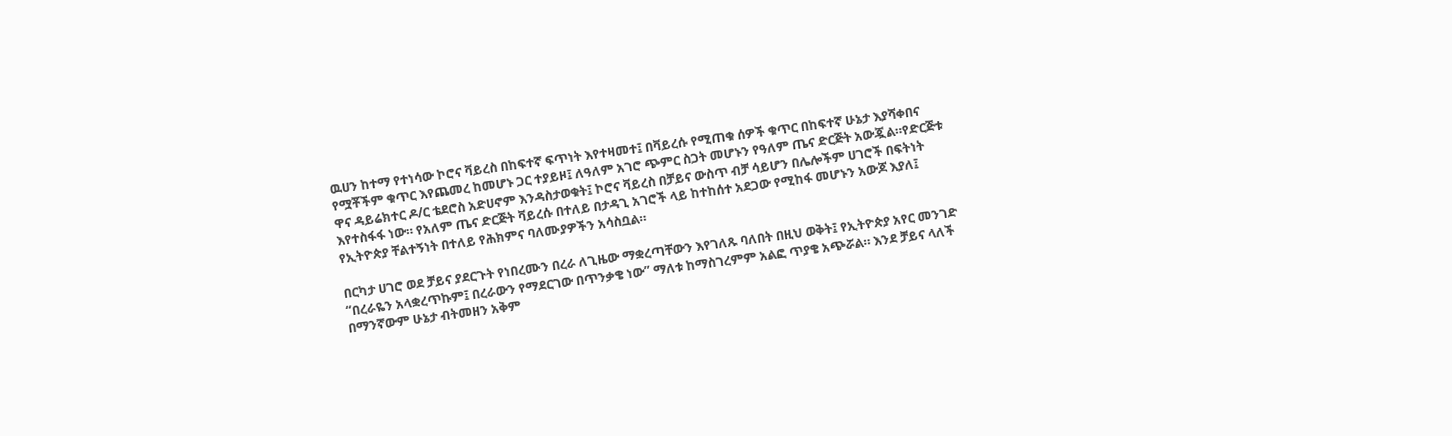ዉሀን ከተማ የተነሳው ኮሮና ቫይረስ በከፍተኛ ፍጥነት እየተዛመተ፤ በቫይረሱ የሚጠቁ ሰዎች ቁጥር በከፍተኛ ሁኔታ እያሻቀበና የሟቾችም ቁጥር እየጨመረ ከመሆኑ ጋር ተያይዞ፤ ለዓለም አገሮ ጭምር ስጋት መሆኑን የዓለም ጤና ድርጅት አውጇል።የድርጅቱ ዋና ዳይሬክተር ዶ/ር ቴደሮስ አድሀኖም እንዳስታወቁት፤ ኮሮና ቫይረስ በቻይና ውስጥ ብቻ ሳይሆን በሌሎችም ሀገሮች በፍትነት እየተስፋፋ ነው። የአለም ጤና ድርጅት ቫይረሱ በተለይ በታዳጊ አገሮች ላይ ከተከሰተ አደጋው የሚከፋ መሆኑን አውጆ እያለ፤ የኢትዮጵያ ቸልተኝነት በተለይ የሕክምና ባለሙያዎችን አሳስቧል።

በርካታ ሀገሮ ወደ ቻይና ያደርጉት የነበረሙን በረራ ለጊዜው ማቋረጣቸውን እየገለጹ ባለበት በዚህ ወቅት፤ የኢትዮጵያ አየር መንገድ “በረራዬን አላቋረጥኩም፤ በረራውን የማደርገው በጥንቃቄ ነው” ማለቱ ከማስገረምም አልፎ ጥያቄ አጭሯል። እንደ ቻይና ላለች በማንኛውም ሁኔታ ብትመዘን አቅም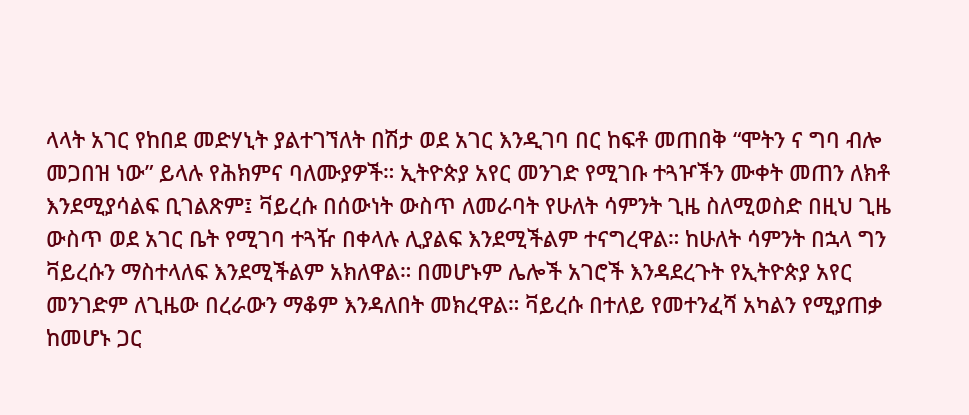ላላት አገር የከበደ መድሃኒት ያልተገኘለት በሽታ ወደ አገር እንዲገባ በር ከፍቶ መጠበቅ “ሞትን ና ግባ ብሎ መጋበዝ ነው” ይላሉ የሕክምና ባለሙያዎች። ኢትዮጵያ አየር መንገድ የሚገቡ ተጓዦችን ሙቀት መጠን ለክቶ እንደሚያሳልፍ ቢገልጽም፤ ቫይረሱ በሰውነት ውስጥ ለመራባት የሁለት ሳምንት ጊዜ ስለሚወስድ በዚህ ጊዜ ውስጥ ወደ አገር ቤት የሚገባ ተጓዥ በቀላሉ ሊያልፍ እንደሚችልም ተናግረዋል። ከሁለት ሳምንት በኋላ ግን ቫይረሱን ማስተላለፍ እንደሚችልም አክለዋል። በመሆኑም ሌሎች አገሮች እንዳደረጉት የኢትዮጵያ አየር መንገድም ለጊዜው በረራውን ማቆም እንዳለበት መክረዋል። ቫይረሱ በተለይ የመተንፈሻ አካልን የሚያጠቃ ከመሆኑ ጋር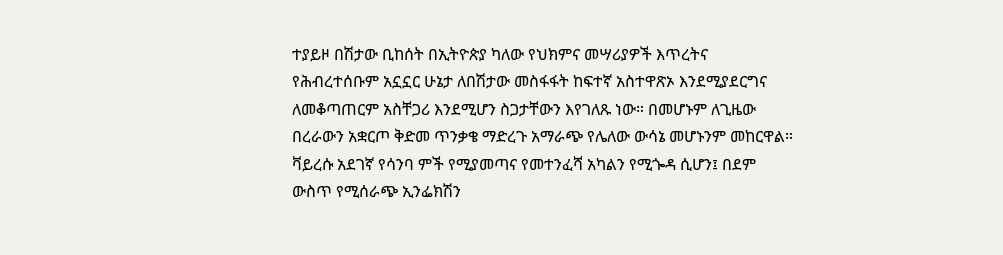ተያይዞ በሽታው ቢከሰት በኢትዮጵያ ካለው የህክምና መሣሪያዎች እጥረትና የሕብረተሰቡም አኗኗር ሁኔታ ለበሽታው መስፋፋት ከፍተኛ አስተዋጽኦ እንደሚያደርግና ለመቆጣጠርም አስቸጋሪ እንደሚሆን ስጋታቸውን እየገለጹ ነው። በመሆኑም ለጊዜው በረራውን አቋርጦ ቅድመ ጥንቃቄ ማድረጉ አማራጭ የሌለው ውሳኔ መሆኑንም መከርዋል። ቫይረሱ አደገኛ የሳንባ ምች የሚያመጣና የመተንፈሻ አካልን የሚጐዳ ሲሆን፤ በደም ውስጥ የሚሰራጭ ኢንፌክሽን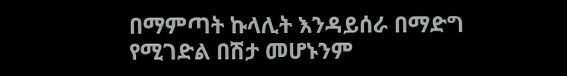በማምጣት ኩላሊት እንዳይሰራ በማድግ የሚገድል በሽታ መሆኑንም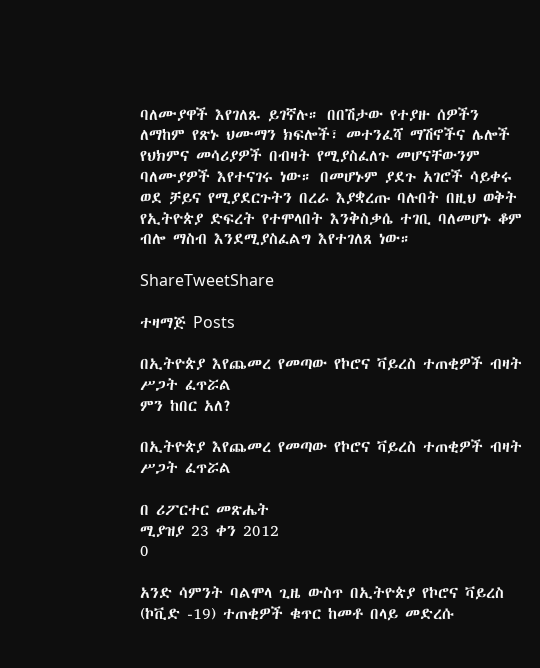ባለሙያዋች እየገለጹ ይገኛሉ። በበሽታው የተያዙ ሰዎችን ለማከም የጽኑ ህሙማን ክፍሎች፣ መተንፈሻ ማሽኖችና ሌሎች የህክምና መሳሪያዎች በብዛት የሚያስፈለጉ መሆናቸውንም ባለሙያዎች እየተናገሩ ነው። በመሆኑም ያደጉ አገሮች ሳይቀሩ ወደ ቻይና የሚያደርጉትን በረራ እያቋረጡ ባሉበት በዚህ ወቅት የኢትዮጵያ ድፍረት የተሞላበት እንቅስቃሴ ተገቢ ባለመሆኑ ቆም ብሎ ማስብ እንደሚያስፈልግ እየተገለጸ ነው።

ShareTweetShare

ተዛማጅ Posts

በኢትዮጵያ እየጨመረ የመጣው የኮሮና ቫይረስ ተጠቂዎች ብዛት ሥጋት ፈጥሯል
ምን ከበር አለ?

በኢትዮጵያ እየጨመረ የመጣው የኮሮና ቫይረስ ተጠቂዎች ብዛት ሥጋት ፈጥሯል

በ ሪፖርተር መጽሔት
ሚያዝያ 23 ቀን 2012
0

አንድ ሳምንት ባልሞላ ጊዜ ውስጥ በኢትዮጵያ የኮሮና ቫይረስ (ኮቪድ -19) ተጠቂዎች ቁጥር ከመቶ በላይ መድረሱ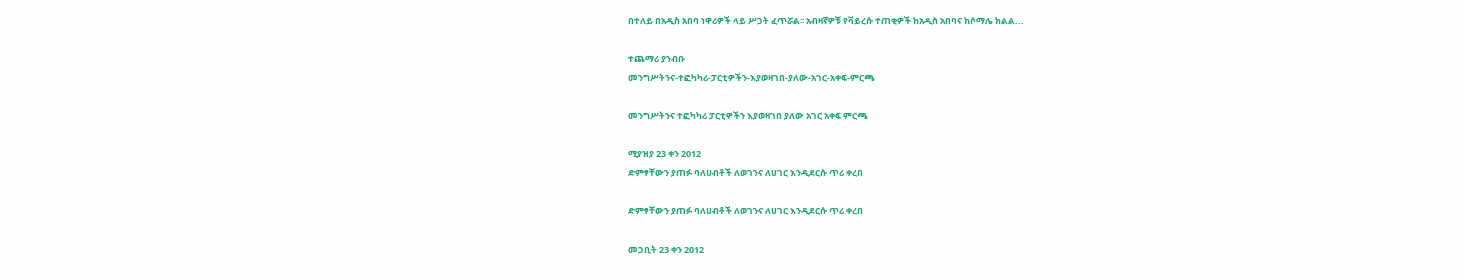በተለይ በአዲስ አበባ ነዋሪዎች ላይ ሥጋት ፈጥሯል፡፡ አብዛኛዎቹ የቫይረሱ ተጠቂዎች ከአዲስ አበባና ከሶማሌ ክልል...

ተጨማሪ ያንብቡ
መንግሥትንና-ተፎካካሪ-ፓርቲዎችን-እያወዛገበ-ያለው-አገር-አቀፍ-ምርጫ

መንግሥትንና ተፎካካሪ ፓርቲዎችን እያወዛገበ ያለው አገር አቀፍ ምርጫ

ሚያዝያ 23 ቀን 2012
ድምፃቸውን ያጠፉ ባለሀብቶች ለወገንና ለሀገር እንዲደርሱ ጥሪ ቀረበ

ድምፃቸውን ያጠፉ ባለሀብቶች ለወገንና ለሀገር እንዲደርሱ ጥሪ ቀረበ

መጋቢት 23 ቀን 2012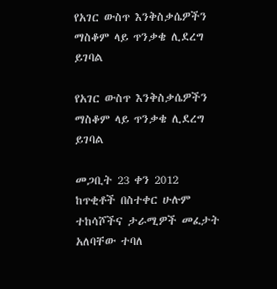የአገር ውስጥ እንቅስቃሴዎችን ማስቆም ላይ ጥንቃቄ ሊደረግ ይገባል

የአገር ውስጥ እንቅስቃሴዎችን ማስቆም ላይ ጥንቃቄ ሊደረግ ይገባል

መጋቢት 23 ቀን 2012
ከጥቂቶች በስተቀር ሁሉም ተከሳሾችና ታራሚዎች መፈታት አለባቸው ተባለ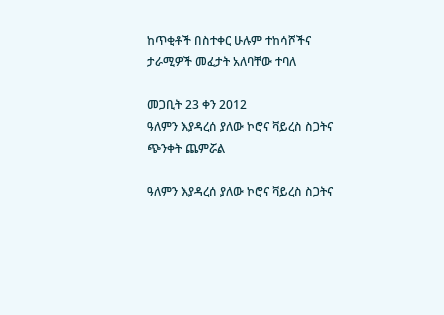ከጥቂቶች በስተቀር ሁሉም ተከሳሾችና ታራሚዎች መፈታት አለባቸው ተባለ

መጋቢት 23 ቀን 2012
ዓለምን እያዳረሰ ያለው ኮሮና ቫይረስ ስጋትና ጭንቀት ጨምሯል

ዓለምን እያዳረሰ ያለው ኮሮና ቫይረስ ስጋትና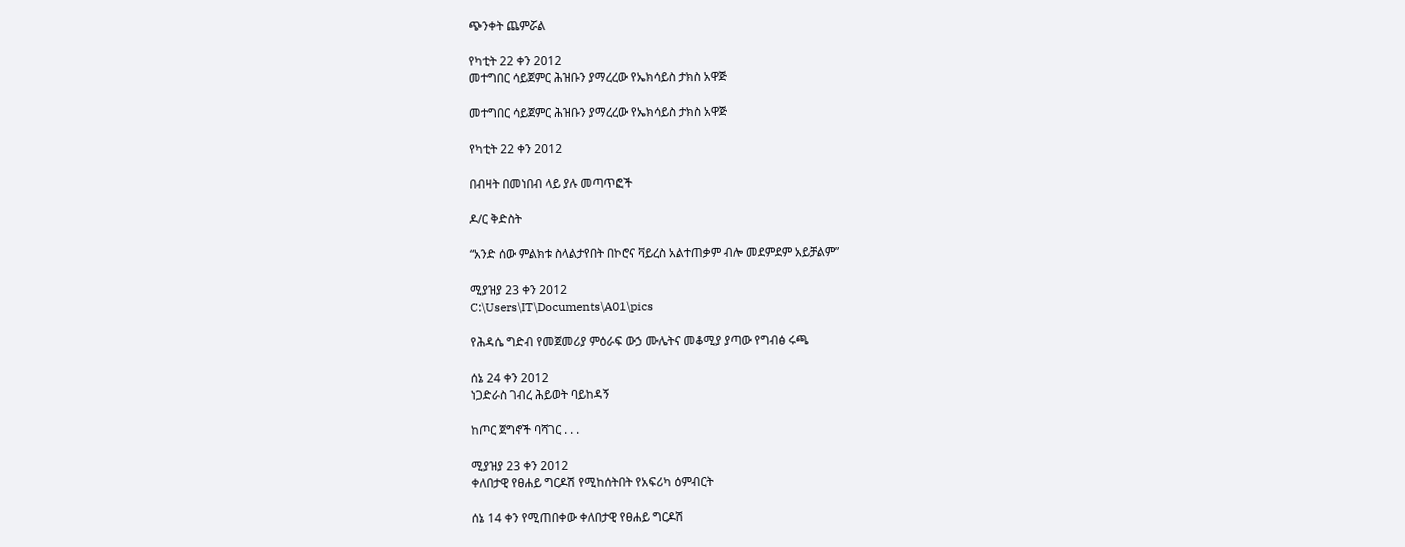ጭንቀት ጨምሯል

የካቲት 22 ቀን 2012
መተግበር ሳይጀምር ሕዝቡን ያማረረው የኤክሳይስ ታክስ አዋጅ

መተግበር ሳይጀምር ሕዝቡን ያማረረው የኤክሳይስ ታክስ አዋጅ

የካቲት 22 ቀን 2012

በብዛት በመነበብ ላይ ያሉ መጣጥፎች

ዶ/ር ቅድስት

“አንድ ሰው ምልክቱ ስላልታየበት በኮሮና ቫይረስ አልተጠቃም ብሎ መደምደም አይቻልም”

ሚያዝያ 23 ቀን 2012
C:\Users\IT\Documents\A01\pics

የሕዳሴ ግድብ የመጀመሪያ ምዕራፍ ውኃ ሙሌትና መቆሚያ ያጣው የግብፅ ሩጫ

ሰኔ 24 ቀን 2012
ነጋድራስ ገብረ ሕይወት ባይከዳኝ

ከጦር ጀግኖች ባሻገር . . .

ሚያዝያ 23 ቀን 2012
ቀለበታዊ የፀሐይ ግርዶሽ የሚከሰትበት የአፍሪካ ዕምብርት

ሰኔ 14 ቀን የሚጠበቀው ቀለበታዊ የፀሐይ ግርዶሽ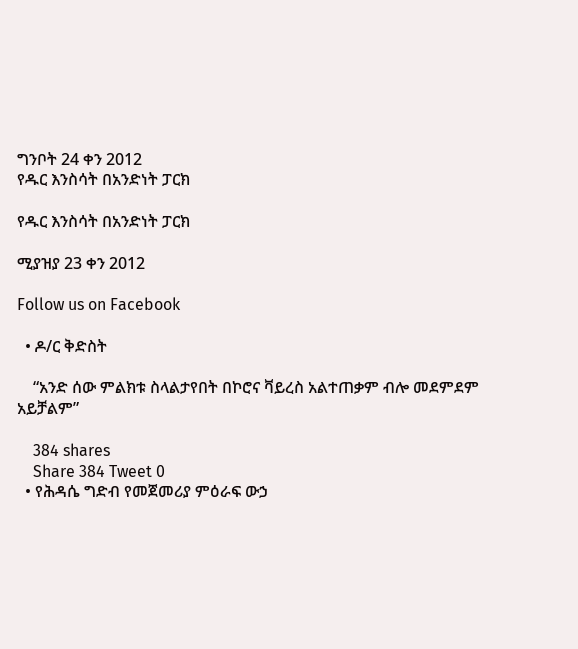ግንቦት 24 ቀን 2012
የዱር እንስሳት በአንድነት ፓርክ

የዱር እንስሳት በአንድነት ፓርክ

ሚያዝያ 23 ቀን 2012

Follow us on Facebook

  • ዶ/ር ቅድስት

    “አንድ ሰው ምልክቱ ስላልታየበት በኮሮና ቫይረስ አልተጠቃም ብሎ መደምደም አይቻልም”

    384 shares
    Share 384 Tweet 0
  • የሕዳሴ ግድብ የመጀመሪያ ምዕራፍ ውኃ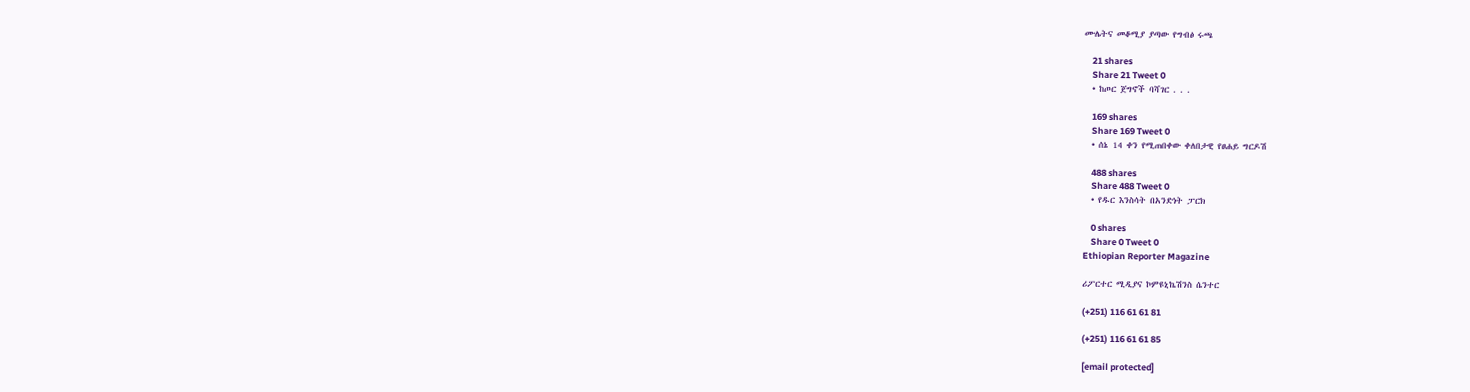ሙሌትና መቆሚያ ያጣው የግብፅ ሩጫ

    21 shares
    Share 21 Tweet 0
  • ከጦር ጀግኖች ባሻገር . . .

    169 shares
    Share 169 Tweet 0
  • ሰኔ 14 ቀን የሚጠበቀው ቀለበታዊ የፀሐይ ግርዶሽ

    488 shares
    Share 488 Tweet 0
  • የዱር እንስሳት በአንድነት ፓርክ

    0 shares
    Share 0 Tweet 0
Ethiopian Reporter Magazine

ሪፖርተር ሚዲያና ኮምዩኒኬሽንስ ሴንተር

(+251) 116 61 61 81

(+251) 116 61 61 85

[email protected]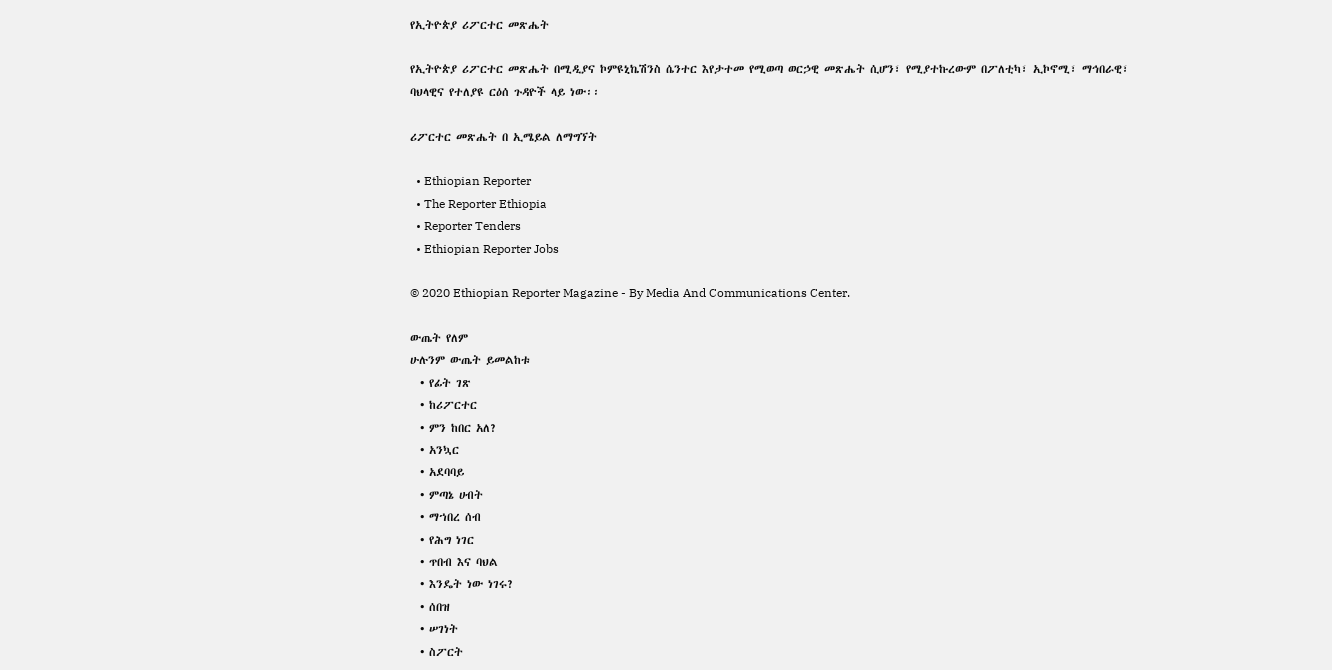የኢትዮጵያ ሪፖርተር መጽሔት

የኢትዮጵያ ሪፖርተር መጽሔት በሚዲያና ኮምዩኒኬሽንስ ሴንተር እየታተመ የሚወጣ ወርኃዊ መጽሔት ሲሆን፣ የሚያተኩረውም በፖለቲካ፣ ኢኮኖሚ፣ ማኅበራዊ፣ ባህላዊና የተለያዩ ርዕሰ ጉዳዮች ላይ ነው፡፡

ሪፖርተር መጽሔት በ ኢሜይል ለማግኘት

  • Ethiopian Reporter
  • The Reporter Ethiopia
  • Reporter Tenders
  • Ethiopian Reporter Jobs

© 2020 Ethiopian Reporter Magazine - By Media And Communications Center.

ውጤት የለም
ሁሉንም ውጤት ይመልከቱ
  • የፊት ገጽ
  • ከሪፖርተር
  • ምን ከበር አለ?
  • አንኳር
  • አደባባይ
  • ምጣኔ ሀብት
  • ማኀበረ ሰብ
  • የሕግ ነገር
  • ጥበብ እና ባህል
  • እንዴት ነው ነገሩ?
  • ሰበዝ
  • ሠገነት
  • ስፖርት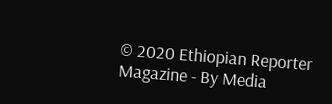© 2020 Ethiopian Reporter Magazine - By Media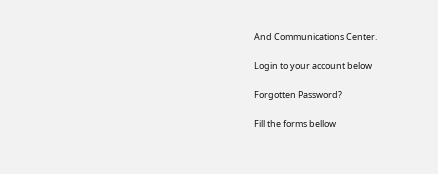And Communications Center.

Login to your account below

Forgotten Password?

Fill the forms bellow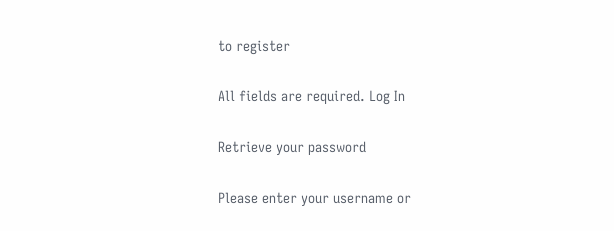to register

All fields are required. Log In

Retrieve your password

Please enter your username or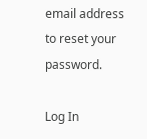email address to reset your password.

Log In